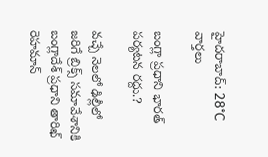హైదరాబాద్: 28°C
వార్తలు

బంగ్లా ప్రధాని భారత్ పర్యటన రద్దు.?

వచ్చే నెలలో ఢిల్లీలో జరిగే బ్రిక్స్ సమావేశానికి బంగ్లాదేశ్ ప్రధాని తారిఖ్ రెహమాన్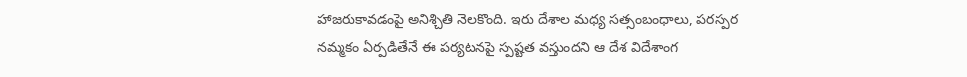హాజరుకావడంపై అనిశ్చితి నెలకొంది. ఇరు దేశాల మధ్య సత్సంబంధాలు, పరస్పర నమ్మకం ఏర్పడితేనే ఈ పర్యటనపై స్పష్టత వస్తుందని ఆ దేశ విదేశాంగ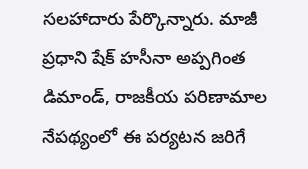సలహాదారు పేర్కొన్నారు. మాజీ ప్రధాని షేక్ హసీనా అప్పగింత డిమాండ్, రాజకీయ పరిణామాల నేపథ్యంలో ఈ పర్యటన జరిగే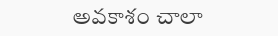అవకాశం చాలా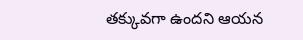తక్కువగా ఉందని ఆయన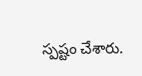స్పష్టం చేశారు.